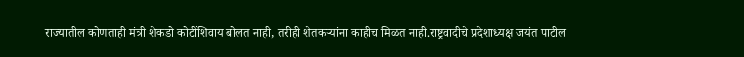राज्यातील कोणताही मंत्री शेकडो कोटींशिवाय बोलत नाही, तरीही शेतकऱ्यांना काहीच मिळत नाही.राष्ट्रवादीचे प्रदेशाध्यक्ष जयंत पाटील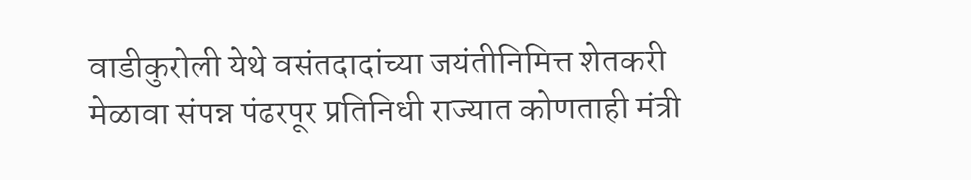वाडीकुरोली येथे वसंतदादांच्या जयंतीनिमित्त शेतकरी मेळावा संपन्न पंढरपूर प्रतिनिधी राज्यात कोणताही मंत्री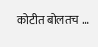कोटीत बोलतच …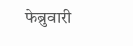फेब्रुवारी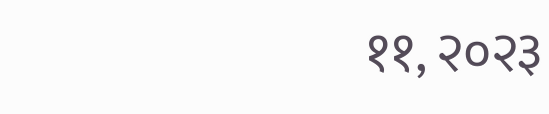११, २०२३